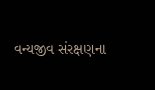વન્યજીવ સંરક્ષણના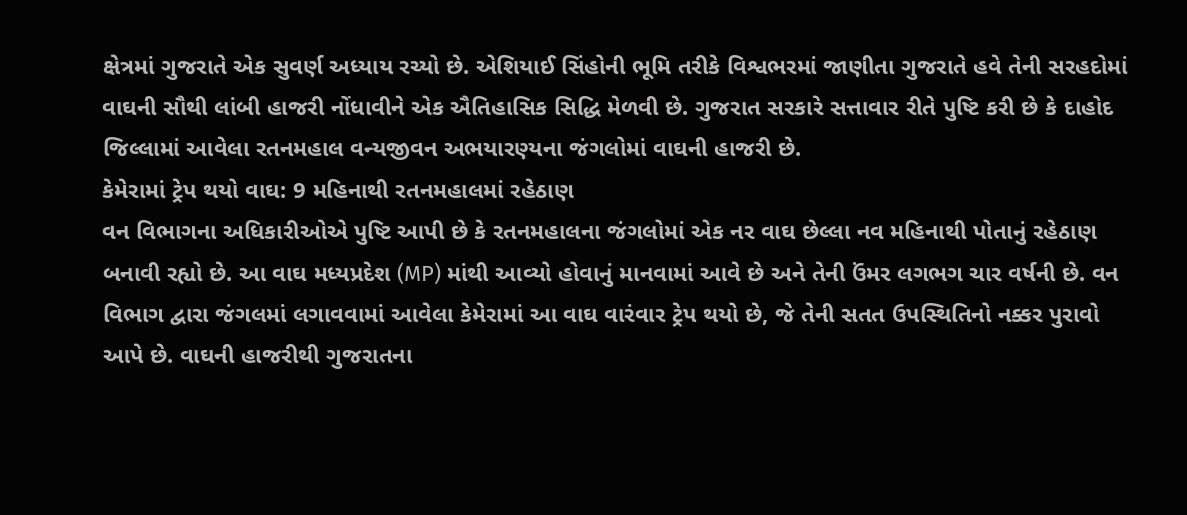ક્ષેત્રમાં ગુજરાતે એક સુવર્ણ અધ્યાય રચ્યો છે. એશિયાઈ સિંહોની ભૂમિ તરીકે વિશ્વભરમાં જાણીતા ગુજરાતે હવે તેની સરહદોમાં વાઘની સૌથી લાંબી હાજરી નોંધાવીને એક ઐતિહાસિક સિદ્ધિ મેળવી છે. ગુજરાત સરકારે સત્તાવાર રીતે પુષ્ટિ કરી છે કે દાહોદ જિલ્લામાં આવેલા રતનમહાલ વન્યજીવન અભયારણ્યના જંગલોમાં વાઘની હાજરી છે.
કેમેરામાં ટ્રેપ થયો વાઘ: 9 મહિનાથી રતનમહાલમાં રહેઠાણ
વન વિભાગના અધિકારીઓએ પુષ્ટિ આપી છે કે રતનમહાલના જંગલોમાં એક નર વાઘ છેલ્લા નવ મહિનાથી પોતાનું રહેઠાણ બનાવી રહ્યો છે. આ વાઘ મધ્યપ્રદેશ (MP) માંથી આવ્યો હોવાનું માનવામાં આવે છે અને તેની ઉંમર લગભગ ચાર વર્ષની છે. વન વિભાગ દ્વારા જંગલમાં લગાવવામાં આવેલા કેમેરામાં આ વાઘ વારંવાર ટ્રેપ થયો છે, જે તેની સતત ઉપસ્થિતિનો નક્કર પુરાવો આપે છે. વાઘની હાજરીથી ગુજરાતના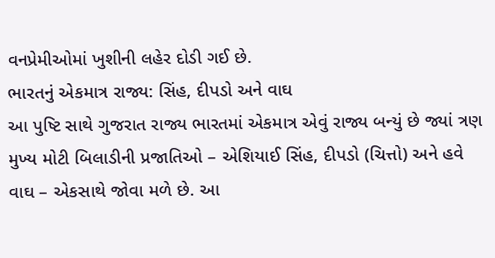વનપ્રેમીઓમાં ખુશીની લહેર દોડી ગઈ છે.
ભારતનું એકમાત્ર રાજ્ય: સિંહ, દીપડો અને વાઘ
આ પુષ્ટિ સાથે ગુજરાત રાજ્ય ભારતમાં એકમાત્ર એવું રાજ્ય બન્યું છે જ્યાં ત્રણ મુખ્ય મોટી બિલાડીની પ્રજાતિઓ – એશિયાઈ સિંહ, દીપડો (ચિત્તો) અને હવે વાઘ – એકસાથે જોવા મળે છે. આ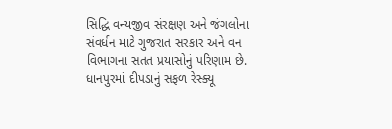સિદ્ધિ વન્યજીવ સંરક્ષણ અને જંગલોના સંવર્ધન માટે ગુજરાત સરકાર અને વન વિભાગના સતત પ્રયાસોનું પરિણામ છે.
ધાનપુરમાં દીપડાનું સફળ રેસ્ક્યૂ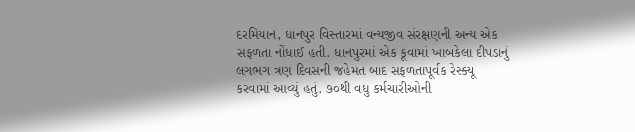દરમિયાન, ધાનપુર વિસ્તારમાં વન્યજીવ સંરક્ષણની અન્ય એક સફળતા નોંધાઈ હતી. ધાનપુરમાં એક કૂવામાં ખાબકેલા દીપડાનું લગભગ ત્રણ દિવસની જહેમત બાદ સફળતાપૂર્વક રેસ્ક્યૂ કરવામાં આવ્યું હતું. ૭૦થી વધુ કર્મચારીઓની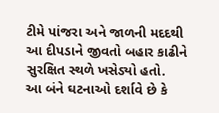ટીમે પાંજરા અને જાળની મદદથી આ દીપડાને જીવતો બહાર કાઢીને સુરક્ષિત સ્થળે ખસેડ્યો હતો.
આ બંને ઘટનાઓ દર્શાવે છે કે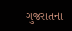ગુજરાતના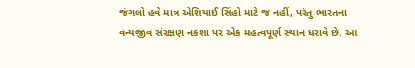જંગલો હવે માત્ર એશિયાઈ સિંહો માટે જ નહીં, પરંતુ ભારતના વન્યજીવ સંરક્ષણ નકશા પર એક મહત્વપૂર્ણ સ્થાન ધરાવે છે. આ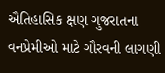ઐતિહાસિક ક્ષણ ગુજરાતના વનપ્રેમીઓ માટે ગૌરવની લાગણી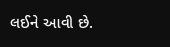લઈને આવી છે.